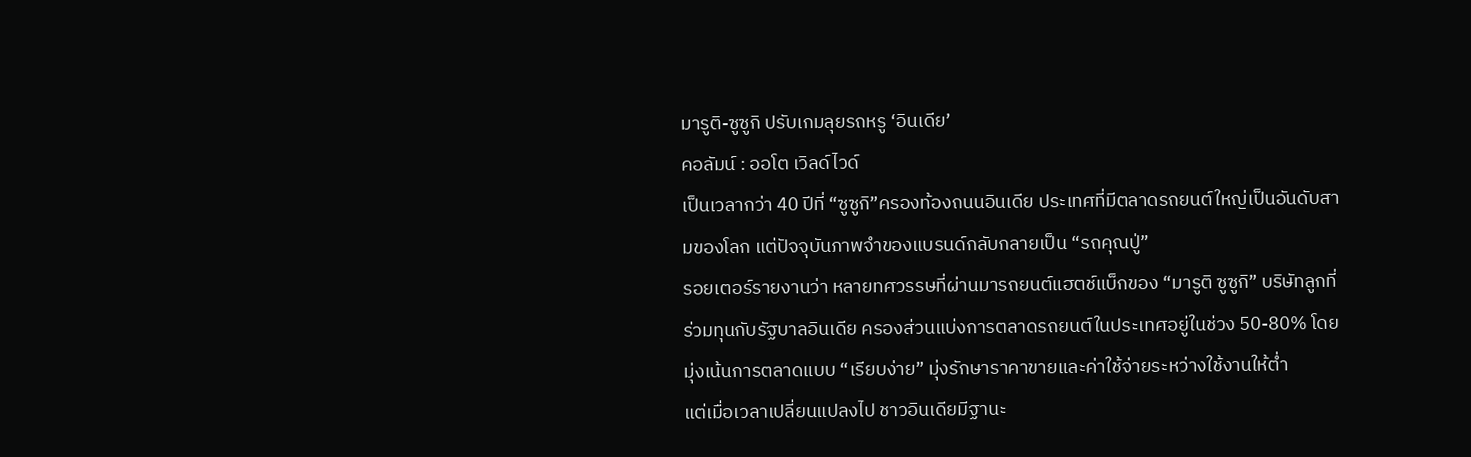มารูติ-ซูซูกิ ปรับเกมลุยรถหรู ‘อินเดีย’
คอลัมน์ : ออโต เวิลด์ไวด์
เป็นเวลากว่า 40 ปีที่ “ซูซูกิ”ครองท้องถนนอินเดีย ประเทศที่มีตลาดรถยนต์ใหญ่เป็นอันดับสามของโลก แต่ปัจจุบันภาพจำของแบรนด์กลับกลายเป็น “รถคุณปู่”
รอยเตอร์รายงานว่า หลายทศวรรษที่ผ่านมารถยนต์แฮตช์แบ็กของ “มารูติ ซูซูกิ” บริษัทลูกที่ร่วมทุนกับรัฐบาลอินเดีย ครองส่วนแบ่งการตลาดรถยนต์ในประเทศอยู่ในช่วง 50-80% โดยมุ่งเน้นการตลาดแบบ “เรียบง่าย” มุ่งรักษาราคาขายและค่าใช้จ่ายระหว่างใช้งานให้ต่ำ
แต่เมื่อเวลาเปลี่ยนแปลงไป ชาวอินเดียมีฐานะ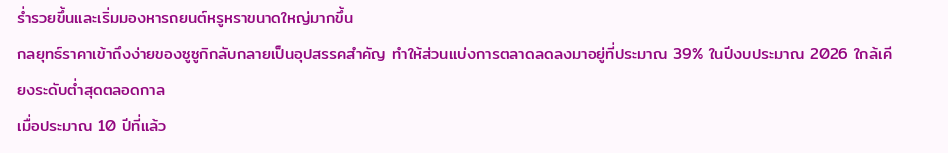ร่ำรวยขึ้นและเริ่มมองหารถยนต์หรูหราขนาดใหญ่มากขึ้น
กลยุทธ์ราคาเข้าถึงง่ายของซูซูกิกลับกลายเป็นอุปสรรคสำคัญ ทำให้ส่วนแบ่งการตลาดลดลงมาอยู่ที่ประมาณ 39% ในปีงบประมาณ 2026 ใกล้เคียงระดับต่ำสุดตลอดกาล
เมื่อประมาณ 10 ปีที่แล้ว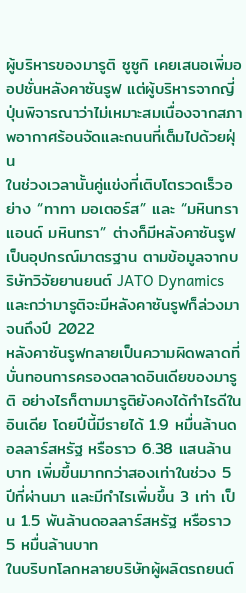ผู้บริหารของมารูติ ซูซูกิ เคยเสนอเพิ่มออปชั่นหลังคาซันรูฟ แต่ผู้บริหารจากญี่ปุ่นพิจารณาว่าไม่เหมาะสมเนื่องจากสภาพอากาศร้อนจัดและถนนที่เต็มไปด้วยฝุ่น
ในช่วงเวลานั้นคู่แข่งที่เติบโตรวดเร็วอย่าง “ทาทา มอเตอร์ส” และ “มหินทรา แอนด์ มหินทรา” ต่างก็มีหลังคาซันรูฟเป็นอุปกรณ์มาตรฐาน ตามข้อมูลจากบริษัทวิจัยยานยนต์ JATO Dynamics และกว่ามารูติจะมีหลังคาซันรูฟก็ล่วงมาจนถึงปี 2022
หลังคาซันรูฟกลายเป็นความผิดพลาดที่บั่นทอนการครองตลาดอินเดียของมารูติ อย่างไรก็ตามมารูติยังคงได้กำไรดีในอินเดีย โดยปีนี้มีรายได้ 1.9 หมื่นล้านดอลลาร์สหรัฐ หรือราว 6.38 แสนล้านบาท เพิ่มขึ้นมากกว่าสองเท่าในช่วง 5 ปีที่ผ่านมา และมีกำไรเพิ่มขึ้น 3 เท่า เป็น 1.5 พันล้านดอลลาร์สหรัฐ หรือราว 5 หมื่นล้านบาท
ในบริบทโลกหลายบริษัทผู้ผลิตรถยนต์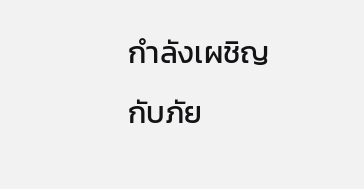กำลังเผชิญกับภัย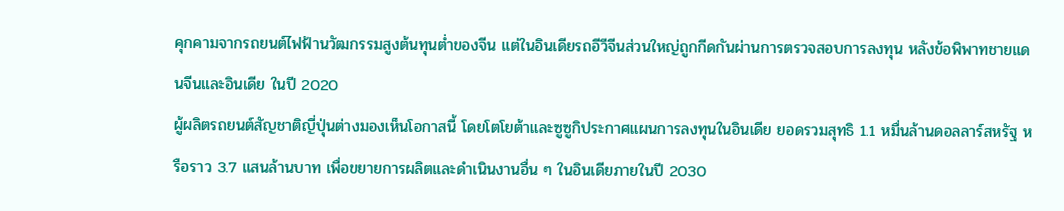คุกคามจากรถยนต์ไฟฟ้านวัฒกรรมสูงต้นทุนต่ำของจีน แต่ในอินเดียรถอีวีจีนส่วนใหญ่ถูกกีดกันผ่านการตรวจสอบการลงทุน หลังข้อพิพาทชายแดนจีนและอินเดีย ในปี 2020
ผู้ผลิตรถยนต์สัญชาติญี่ปุ่นต่างมองเห็นโอกาสนี้ โดยโตโยต้าและซูซูกิประกาศแผนการลงทุนในอินเดีย ยอดรวมสุทธิ 1.1 หมื่นล้านดอลลาร์สหรัฐ หรือราว 3.7 แสนล้านบาท เพื่อขยายการผลิตและดำเนินงานอื่น ๆ ในอินเดียภายในปี 2030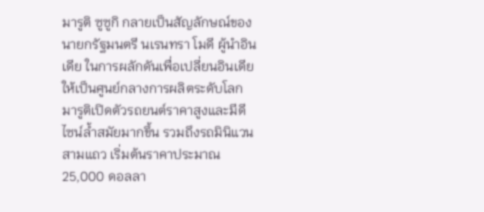มารูติ ซูซูกิ กลายเป็นสัญลักษณ์ของนายกรัฐมนตรี นเรนทรา โมดี ผู้นำอินเดีย ในการผลักดันเพื่อเปลี่ยนอินเดียให้เป็นศูนย์กลางการผลิตระดับโลก
มารูติเปิดตัวรถยนต์ราคาสูงและมีดีไซน์ล้ำสมัยมากขึ้น รวมถึงรถมินิแวนสามแถว เริ่มต้นราคาประมาณ 25,000 ดอลลา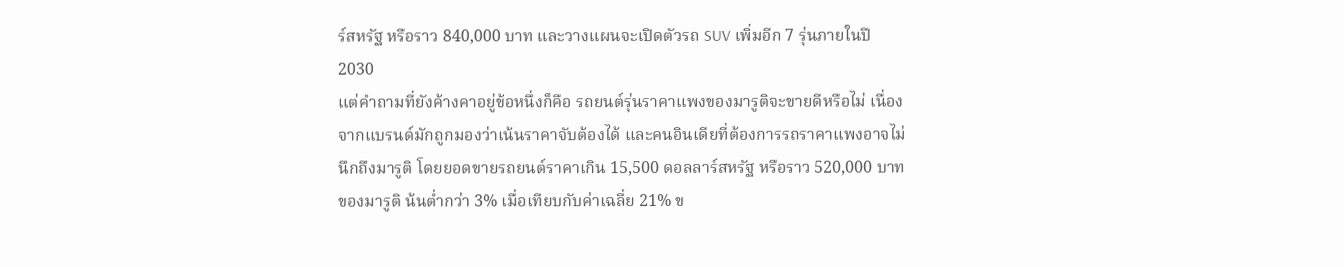ร์สหรัฐ หรือราว 840,000 บาท และวางแผนจะเปิดตัวรถ SUV เพิ่มอีก 7 รุ่นภายในปี 2030
แต่คำถามที่ยังค้างคาอยู่ข้อหนึ่งก็คือ รถยนต์รุ่นราคาแพงของมารูติจะขายดีหรือไม่ เนื่องจากแบรนด์มักถูกมองว่าเน้นราคาจับต้องได้ และคนอินเดียที่ต้องการรถราคาแพงอาจไม่นึกถึงมารูติ โดยยอดขายรถยนต์ราคาเกิน 15,500 ดอลลาร์สหรัฐ หรือราว 520,000 บาท ของมารูติ น้นต่ำกว่า 3% เมื่อเทียบกับค่าเฉลี่ย 21% ข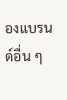องแบรนด์อื่น ๆ